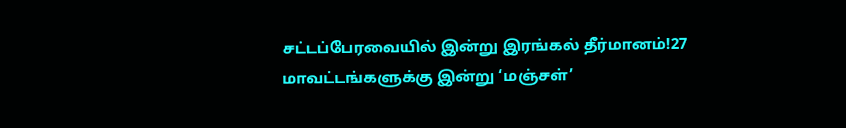சட்டப்பேரவையில் இன்று இரங்கல் தீர்மானம்!27 மாவட்டங்களுக்கு இன்று ‘மஞ்சள்’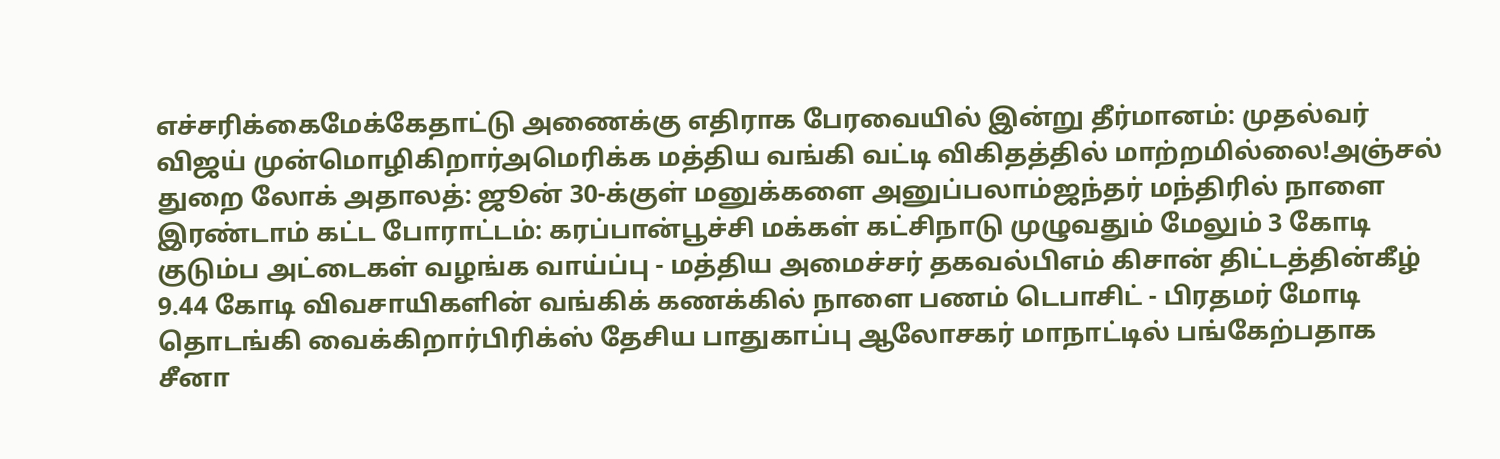எச்சரிக்கைமேக்கேதாட்டு அணைக்கு எதிராக பேரவையில் இன்று தீர்மானம்: முதல்வர் விஜய் முன்மொழிகிறார்அமெரிக்க மத்திய வங்கி வட்டி விகிதத்தில் மாற்றமில்லை!அஞ்சல் துறை லோக் அதாலத்: ஜூன் 30-க்குள் மனுக்களை அனுப்பலாம்ஜந்தர் மந்திரில் நாளை இரண்டாம் கட்ட போராட்டம்: கரப்பான்பூச்சி மக்கள் கட்சிநாடு முழுவதும் மேலும் 3 கோடி குடும்ப அட்டைகள் வழங்க வாய்ப்பு - மத்திய அமைச்சர் தகவல்பிஎம் கிசான் திட்டத்தின்கீழ் 9.44 கோடி விவசாயிகளின் வங்கிக் கணக்கில் நாளை பணம் டெபாசிட் - பிரதமர் மோடி தொடங்கி வைக்கிறார்பிரிக்ஸ் தேசிய பாதுகாப்பு ஆலோசகர் மாநாட்டில் பங்கேற்பதாக சீனா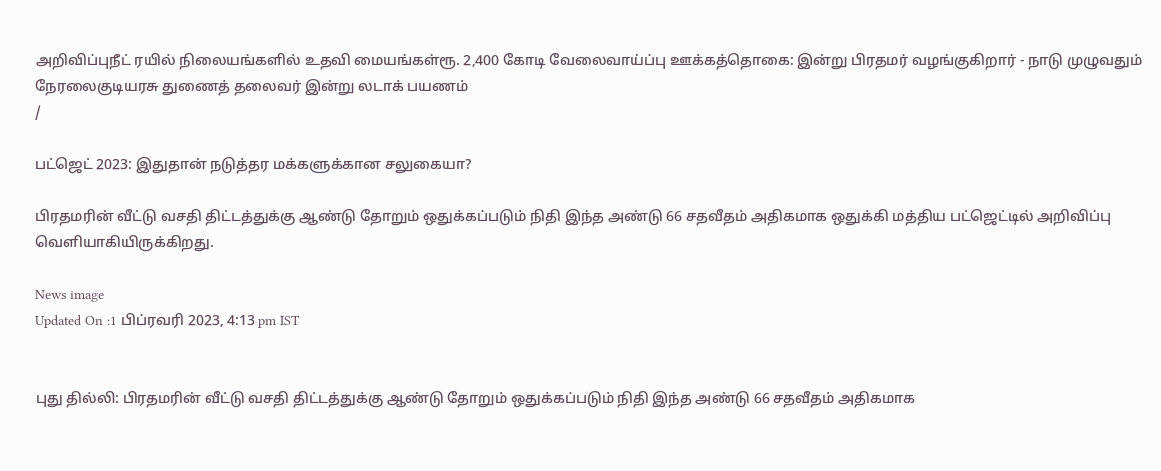அறிவிப்புநீட் ரயில் நிலையங்களில் உதவி மையங்கள்ரூ. 2,400 கோடி வேலைவாய்ப்பு ஊக்கத்தொகை: இன்று பிரதமர் வழங்குகிறார் - நாடு முழுவதும் நேரலைகுடியரசு துணைத் தலைவர் இன்று லடாக் பயணம்
/

பட்ஜெட் 2023: இதுதான் நடுத்தர மக்களுக்கான சலுகையா?

பிரதமரின் வீட்டு வசதி திட்டத்துக்கு ஆண்டு தோறும் ஒதுக்கப்படும் நிதி இந்த அண்டு 66 சதவீதம் அதிகமாக ஒதுக்கி மத்திய பட்ஜெட்டில் அறிவிப்பு வெளியாகியிருக்கிறது.

News image
Updated On :1 பிப்ரவரி 2023, 4:13 pm IST


புது தில்லி: பிரதமரின் வீட்டு வசதி திட்டத்துக்கு ஆண்டு தோறும் ஒதுக்கப்படும் நிதி இந்த அண்டு 66 சதவீதம் அதிகமாக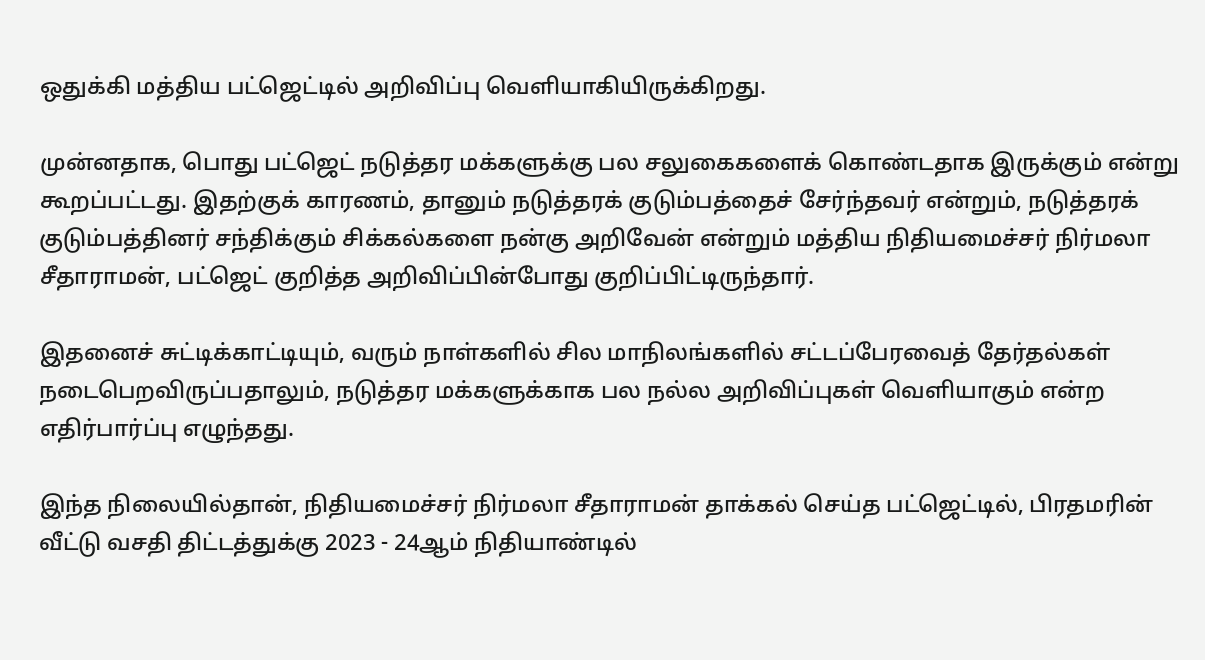ஒதுக்கி மத்திய பட்ஜெட்டில் அறிவிப்பு வெளியாகியிருக்கிறது.

முன்னதாக, பொது பட்ஜெட் நடுத்தர மக்களுக்கு பல சலுகைகளைக் கொண்டதாக இருக்கும் என்று கூறப்பட்டது. இதற்குக் காரணம், தானும் நடுத்தரக் குடும்பத்தைச் சேர்ந்தவர் என்றும், நடுத்தரக் குடும்பத்தினர் சந்திக்கும் சிக்கல்களை நன்கு அறிவேன் என்றும் மத்திய நிதியமைச்சர் நிர்மலா சீதாராமன், பட்ஜெட் குறித்த அறிவிப்பின்போது குறிப்பிட்டிருந்தார்.

இதனைச் சுட்டிக்காட்டியும், வரும் நாள்களில் சில மாநிலங்களில் சட்டப்பேரவைத் தேர்தல்கள் நடைபெறவிருப்பதாலும், நடுத்தர மக்களுக்காக பல நல்ல அறிவிப்புகள் வெளியாகும் என்ற எதிர்பார்ப்பு எழுந்தது.

இந்த நிலையில்தான், நிதியமைச்சர் நிர்மலா சீதாராமன் தாக்கல் செய்த பட்ஜெட்டில், பிரதமரின் வீட்டு வசதி திட்டத்துக்கு 2023 - 24ஆம் நிதியாண்டில்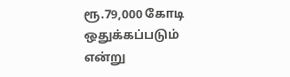ரூ.79,000 கோடி ஒதுக்கப்படும் என்று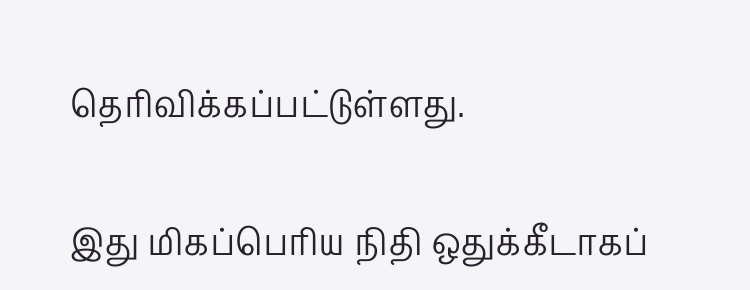தெரிவிக்கப்பட்டுள்ளது.

இது மிகப்பெரிய நிதி ஒதுக்கீடாகப்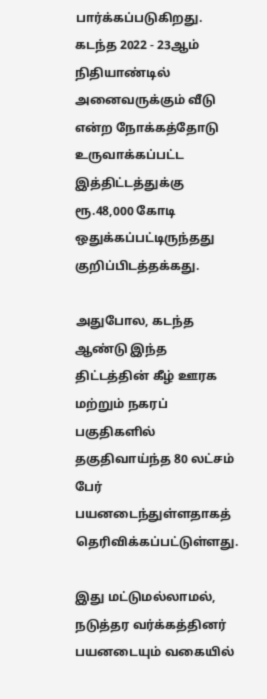பார்க்கப்படுகிறது. கடந்த 2022 - 23ஆம் நிதியாண்டில் அனைவருக்கும் வீடு என்ற நோக்கத்தோடு உருவாக்கப்பட்ட இத்திட்டத்துக்கு ரூ.48,000 கோடி ஒதுக்கப்பட்டிருந்தது குறிப்பிடத்தக்கது.

அதுபோல, கடந்த ஆண்டு இந்த திட்டத்தின் கீழ் ஊரக மற்றும் நகரப் பகுதிகளில் தகுதிவாய்ந்த 80 லட்சம் பேர் பயனடைந்துள்ளதாகத் தெரிவிக்கப்பட்டுள்ளது.

இது மட்டுமல்லாமல், நடுத்தர வர்க்கத்தினர் பயனடையும் வகையில்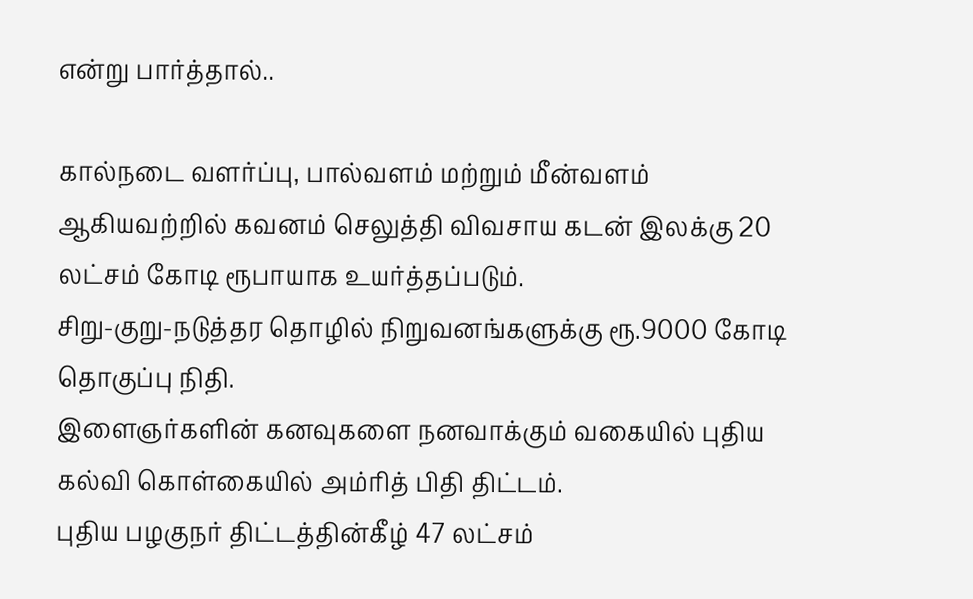என்று பார்த்தால்..

கால்நடை வளர்ப்பு, பால்வளம் மற்றும் மீன்வளம் ஆகியவற்றில் கவனம் செலுத்தி விவசாய கடன் இலக்கு 20 லட்சம் கோடி ரூபாயாக உயர்த்தப்படும்.
சிறு-குறு-நடுத்தர தொழில் நிறுவனங்களுக்கு ரூ.9000 கோடி தொகுப்பு நிதி.
இளைஞர்களின் கனவுகளை நனவாக்கும் வகையில் புதிய கல்வி கொள்கையில் அம்ரித் பிதி திட்டம்.
புதிய பழகுநர் திட்டத்தின்கீழ் 47 லட்சம்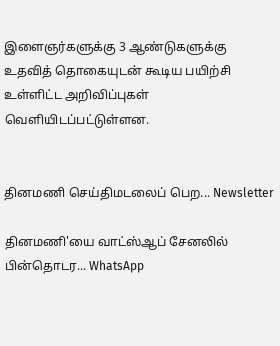இளைஞர்களுக்கு 3 ஆண்டுகளுக்கு   உதவித் தொகையுடன் கூடிய பயிற்சி உள்ளிட்ட அறிவிப்புகள் வெளியிடப்பட்டுள்ளன.


தினமணி செய்திமடலைப் பெற... Newsletter

தினமணி'யை வாட்ஸ்ஆப் சேனலில் பின்தொடர... WhatsApp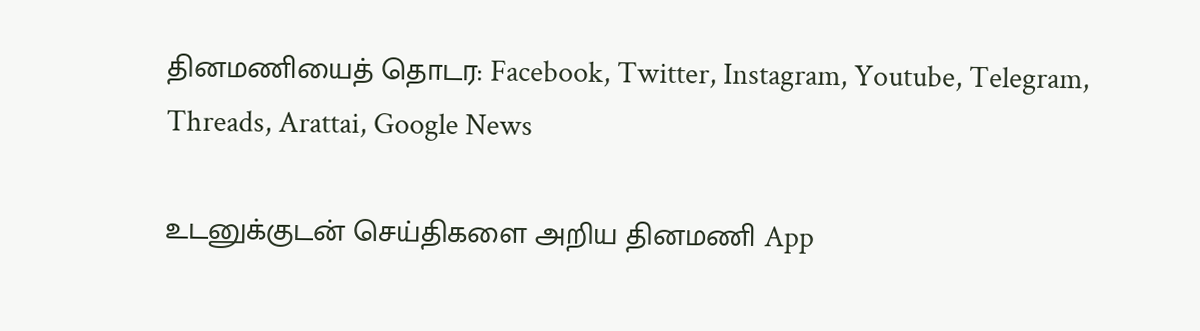தினமணியைத் தொடர: Facebook, Twitter, Instagram, Youtube, Telegram, Threads, Arattai, Google News

உடனுக்குடன் செய்திகளை அறிய தினமணி App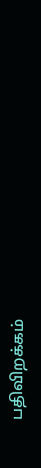பதிவிறக்கம்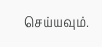செய்யவும்.